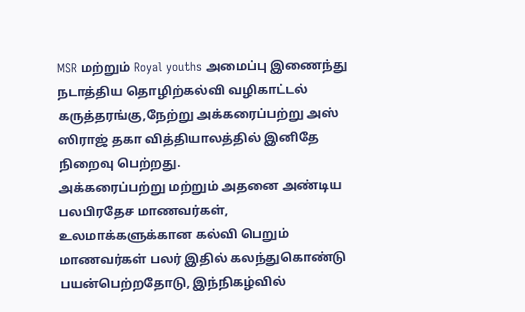MSR மற்றும் Royal youths அமைப்பு இணைந்து நடாத்திய தொழிற்கல்வி வழிகாட்டல் கருத்தரங்கு,நேற்று அக்கரைப்பற்று அஸ் ஸிராஜ் தகா வித்தியாலத்தில் இனிதே நிறைவு பெற்றது.
அக்கரைப்பற்று மற்றும் அதனை அண்டிய பலபிரதேச மாணவர்கள், உலமாக்களுக்கான கல்வி பெறும் மாணவர்கள் பலர் இதில் கலந்துகொண்டு பயன்பெற்றதோடு, இந்நிகழ்வில்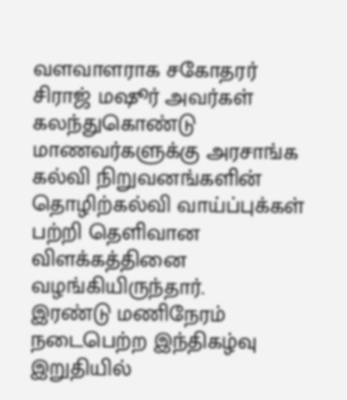வளவாளராக சகோதரர் சிராஜ் மஷூர் அவர்கள் கலந்துகொண்டு மாணவர்களுக்கு அரசாங்க கல்வி நிறுவனங்களின் தொழிற்கல்வி வாய்ப்புக்கள் பற்றி தெளிவான விளக்கத்தினை வழங்கியிருந்தார்.
இரண்டு மணிநேரம் நடைபெற்ற இந்திகழ்வு இறுதியில்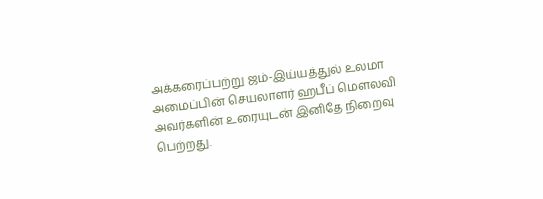அக்கரைப்பற்று ஜம்-இய்யத்துல் உலமா அமைப்பின் செயலாளர் ஹபீப் மௌலவி அவர்களின் உரையுடன் இனிதே நிறைவு பெற்றது.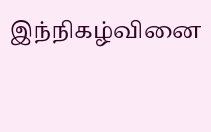இந்நிகழ்வினை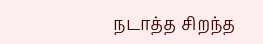நடாத்த சிறந்த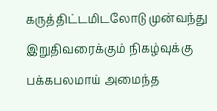கருத்திட்டமிடலோடு முன்வந்து இறுதிவரைக்கும் நிகழ்வுக்கு பக்கபலமாய் அமைந்த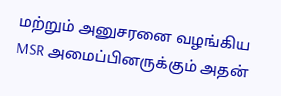மற்றும் அனுசரனை வழங்கிய MSR அமைப்பினருக்கும் அதன்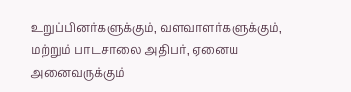உறுப்பினர்களுக்கும், வளவாளர்களுக்கும், மற்றும் பாடசாலை அதிபர், ஏனைய அனைவருக்கும்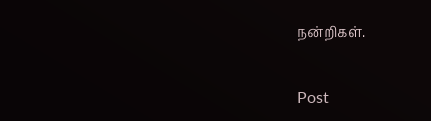நன்றிகள்.


Post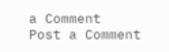a Comment
Post a Comment